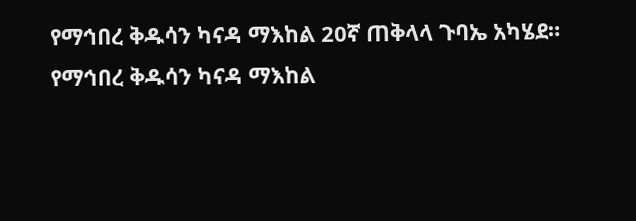የማኅበረ ቅዱሳን ካናዳ ማእከል 20ኛ ጠቅላላ ጉባኤ አካሄደ።
የማኅበረ ቅዱሳን ካናዳ ማእከል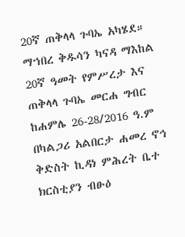20ኛ ጠቅላላ ጉባኤ አካሄደ። ማኀበረ ቅዱሳን ካናዳ ማእከል 20ኛ ዓመት የምሥረታ እና ጠቅላላ ጉባኤ መርሐ ግብር ከሐምሌ 26-28/2016 ዓ.ም በካልጋሪ አልበርታ ሐመረ ኖኅ ቅድስት ኪዳነ ምሕረት ቤተ ክርስቲያን ብፁዕ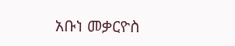አቡነ መቃርዮስ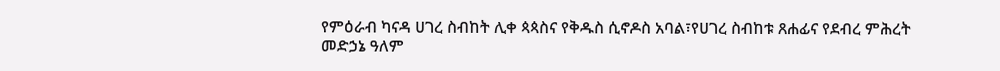የምዕራብ ካናዳ ሀገረ ስብከት ሊቀ ጳጳስና የቅዱስ ሲኖዶስ አባል፣የሀገረ ስብከቱ ጸሐፊና የደብረ ምሕረት መድኃኔ ዓለም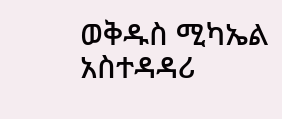ወቅዱስ ሚካኤል አስተዳዳሪ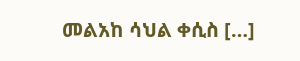መልአከ ሳህል ቀሲስ […]